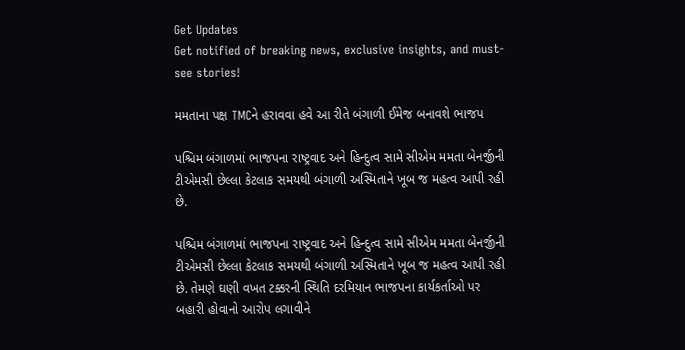Get Updates
Get notified of breaking news, exclusive insights, and must-see stories!

મમતાના પક્ષ TMCને હરાવવા હવે આ રીતે બંગાળી ઈમેજ બનાવશે ભાજપ

પશ્ચિમ બંગાળમાં ભાજપના રાષ્ટ્રવાદ અને હિન્દુત્વ સામે સીએમ મમતા બેનર્જીની ટીએમસી છેલ્લા કેટલાક સમયથી બંગાળી અસ્મિતાને ખૂબ જ મહત્વ આપી રહી છે.

પશ્ચિમ બંગાળમાં ભાજપના રાષ્ટ્રવાદ અને હિન્દુત્વ સામે સીએમ મમતા બેનર્જીની ટીએમસી છેલ્લા કેટલાક સમયથી બંગાળી અસ્મિતાને ખૂબ જ મહત્વ આપી રહી છે. તેમણે ઘણી વખત ટક્કરની સ્થિતિ દરમિયાન ભાજપના કાર્યકર્તાઓ પર બહારી હોવાનો આરોપ લગાવીને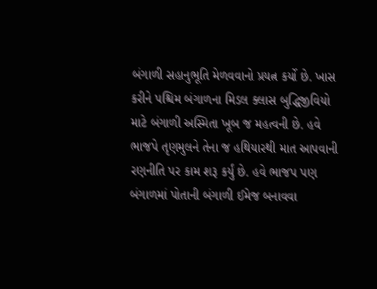બંગાળી સહાનુભૂતિ મેળવવાનો પ્રયત્ન કર્યો છે. ખાસ કરીને પશ્ચિમ બંગાળના મિડલ ક્લાસ બુદ્ધિજીવિયો માટે બંગાળી અસ્મિતા ખૂબ જ મહત્વની છે. હવે ભાજપે તૃણમુલને તેના જ હથિયારથી માત આપવાની રણનીતિ પર કામ શરૂ કર્યું છે. હવે ભાજપ પણ બંગાળમાં પોતાની બંગાળી ઈમેજ બનાવવા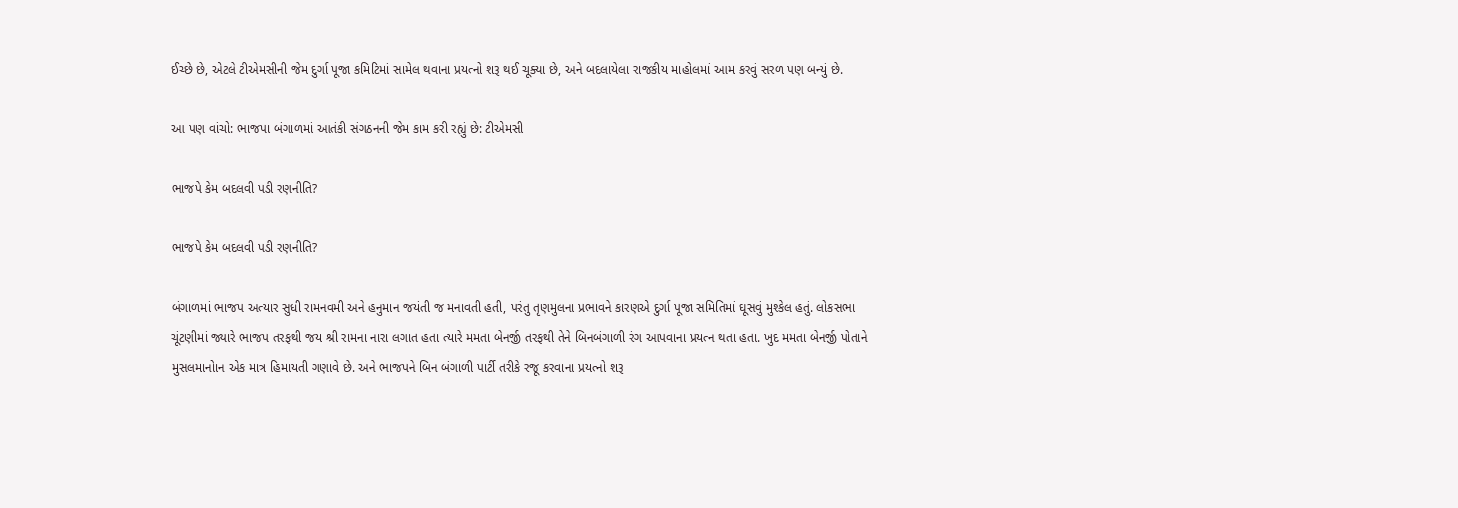ઈચ્છે છે, એટલે ટીએમસીની જેમ દુર્ગા પૂજા કમિટિમાં સામેલ થવાના પ્રયત્નો શરૂ થઈ ચૂક્યા છે, અને બદલાયેલા રાજકીય માહોલમાં આમ કરવું સરળ પણ બન્યું છે.

આ પણ વાંચો: ભાજપા બંગાળમાં આતંકી સંગઠનની જેમ કામ કરી રહ્યું છે: ટીએમસી

ભાજપે કેમ બદલવી પડી રણનીતિ?

ભાજપે કેમ બદલવી પડી રણનીતિ?

બંગાળમાં ભાજપ અત્યાર સુધી રામનવમી અને હનુમાન જયંતી જ મનાવતી હતી, પરંતુ તૃણમુલના પ્રભાવને કારણએ દુર્ગા પૂજા સમિતિમાં ઘૂસવું મુશ્કેલ હતું. લોકસભા ચૂંટણીમાં જ્યારે ભાજપ તરફથી જય શ્રી રામના નારા લગાત હતા ત્યારે મમતા બેનર્જી તરફથી તેને બિનબંગાળી રંગ આપવાના પ્રયત્ન થતા હતા. ખુદ મમતા બેનર્જી પોતાને મુસલમાનોાન એક માત્ર હિમાયતી ગણાવે છે. અને ભાજપને બિન બંગાળી પાર્ટી તરીકે રજૂ કરવાના પ્રયત્નો શરૂ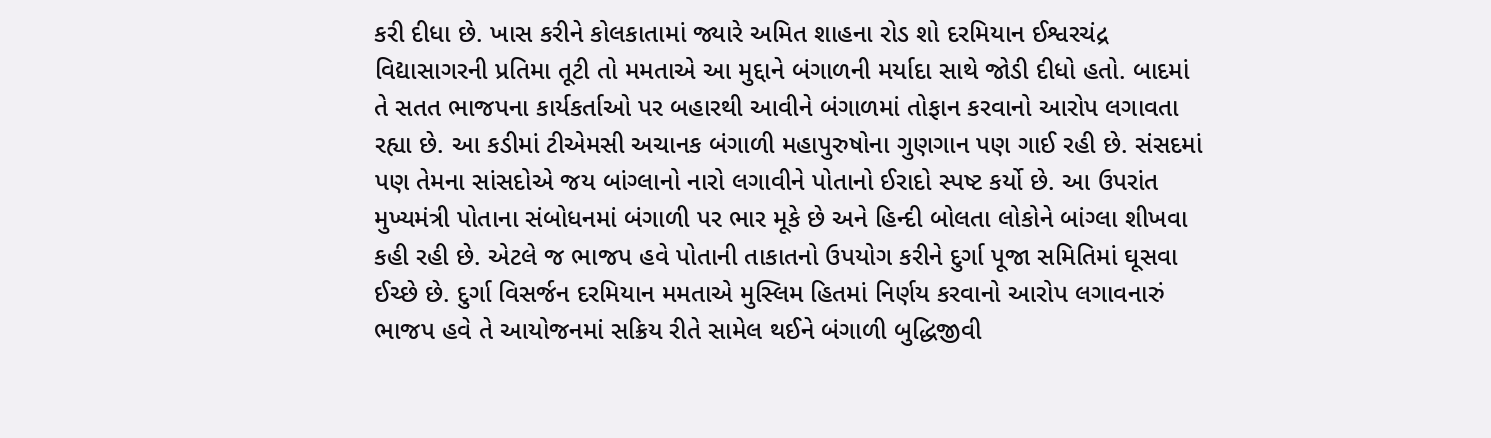કરી દીધા છે. ખાસ કરીને કોલકાતામાં જ્યારે અમિત શાહના રોડ શો દરમિયાન ઈશ્વરચંદ્ર વિદ્યાસાગરની પ્રતિમા તૂટી તો મમતાએ આ મુદ્દાને બંગાળની મર્યાદા સાથે જોડી દીધો હતો. બાદમાં તે સતત ભાજપના કાર્યકર્તાઓ પર બહારથી આવીને બંગાળમાં તોફાન કરવાનો આરોપ લગાવતા રહ્યા છે. આ કડીમાં ટીએમસી અચાનક બંગાળી મહાપુરુષોના ગુણગાન પણ ગાઈ રહી છે. સંસદમાં પણ તેમના સાંસદોએ જય બાંગ્લાનો નારો લગાવીને પોતાનો ઈરાદો સ્પષ્ટ કર્યો છે. આ ઉપરાંત મુખ્યમંત્રી પોતાના સંબોધનમાં બંગાળી પર ભાર મૂકે છે અને હિન્દી બોલતા લોકોને બાંગ્લા શીખવા કહી રહી છે. એટલે જ ભાજપ હવે પોતાની તાકાતનો ઉપયોગ કરીને દુર્ગા પૂજા સમિતિમાં ઘૂસવા ઈચ્છે છે. દુર્ગા વિસર્જન દરમિયાન મમતાએ મુસ્લિમ હિતમાં નિર્ણય કરવાનો આરોપ લગાવનારું ભાજપ હવે તે આયોજનમાં સક્રિય રીતે સામેલ થઈને બંગાળી બુદ્ધિજીવી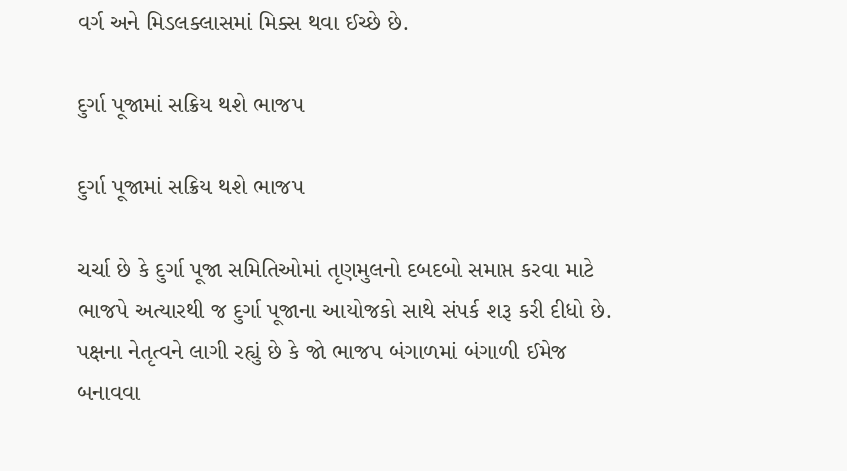વર્ગ અને મિડલક્લાસમાં મિક્સ થવા ઈચ્છે છે.

દુર્ગા પૂજામાં સક્રિય થશે ભાજપ

દુર્ગા પૂજામાં સક્રિય થશે ભાજપ

ચર્ચા છે કે દુર્ગા પૂજા સમિતિઓમાં તૃણમુલનો દબદબો સમાપ્ત કરવા માટે ભાજપે અત્યારથી જ દુર્ગા પૂજાના આયોજકો સાથે સંપર્ક શરૂ કરી દીધો છે. પક્ષના નેતૃત્વને લાગી રહ્યું છે કે જો ભાજપ બંગાળમાં બંગાળી ઈમેજ બનાવવા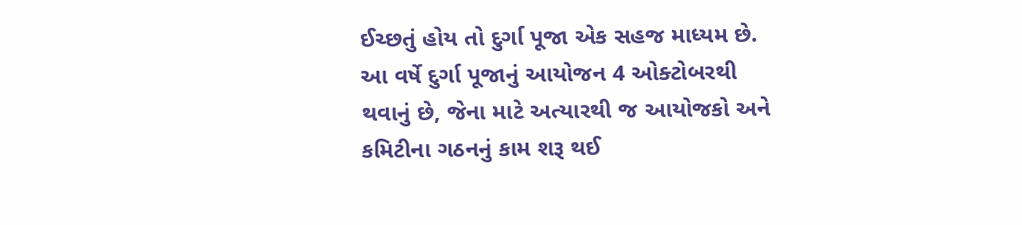ઈચ્છતું હોય તો દુર્ગા પૂજા એક સહજ માધ્યમ છે. આ વર્ષે દુર્ગા પૂજાનું આયોજન 4 ઓક્ટોબરથી થવાનું છે, જેના માટે અત્યારથી જ આયોજકો અને કમિટીના ગઠનનું કામ શરૂ થઈ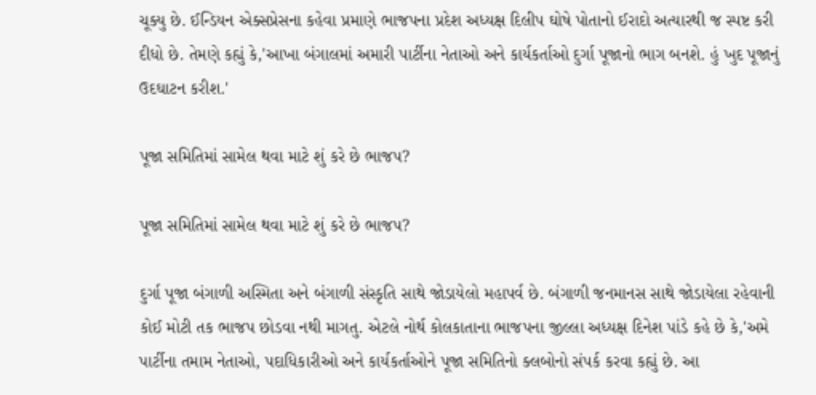ચૂક્યુ છે. ઈન્ડિયન એક્સપ્રેસના કહેવા પ્રમાણે ભાજપના પ્રદેશ અધ્યક્ષ દિલીપ ઘોષે પોતાનો ઈરાદો અત્યારથી જ સ્પષ્ટ કરી દીધો છે. તેમણે કહ્યું કે,'આખા બંગાલમાં અમારી પાર્ટીના નેતાઓ અને કાર્યકર્તાઓ દુર્ગા પૂજાનો ભાગ બનશે. હું ખુદ પૂજાનું ઉદઘાટન કરીશ.'

પૂજા સમિતિમાં સામેલ થવા માટે શું કરે છે ભાજપ?

પૂજા સમિતિમાં સામેલ થવા માટે શું કરે છે ભાજપ?

દુર્ગા પૂજા બંગાળી અસ્મિતા અને બંગાળી સંસ્કૃતિ સાથે જોડાયેલો મહાપર્વ છે. બંગાળી જનમાનસ સાથે જોડાયેલા રહેવાની કોઈ મોટી તક ભાજપ છોડવા નથી માગતુ. એટલે નોર્થ કોલકાતાના ભાજપના જીલ્લા અધ્યક્ષ દિનેશ પાંડે કહે છે કે,'અમે પાર્ટીના તમામ નેતાઓ, પદાધિકારીઓ અને કાર્યકર્તાઓને પૂજા સમિતિનો ક્લબોનો સંપર્ક કરવા કહ્યું છે. આ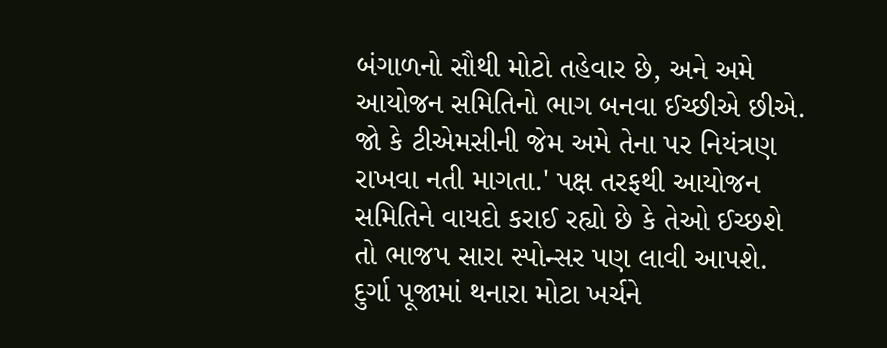બંગાળનો સૌથી મોટો તહેવાર છે, અને અમે આયોજન સમિતિનો ભાગ બનવા ઈચ્છીએ છીએ. જો કે ટીએમસીની જેમ અમે તેના પર નિયંત્રણ રાખવા નતી માગતા.' પક્ષ તરફથી આયોજન સમિતિને વાયદો કરાઈ રહ્યો છે કે તેઓ ઈચ્છશે તો ભાજપ સારા સ્પોન્સર પણ લાવી આપશે. દુર્ગા પૂજામાં થનારા મોટા ખર્ચને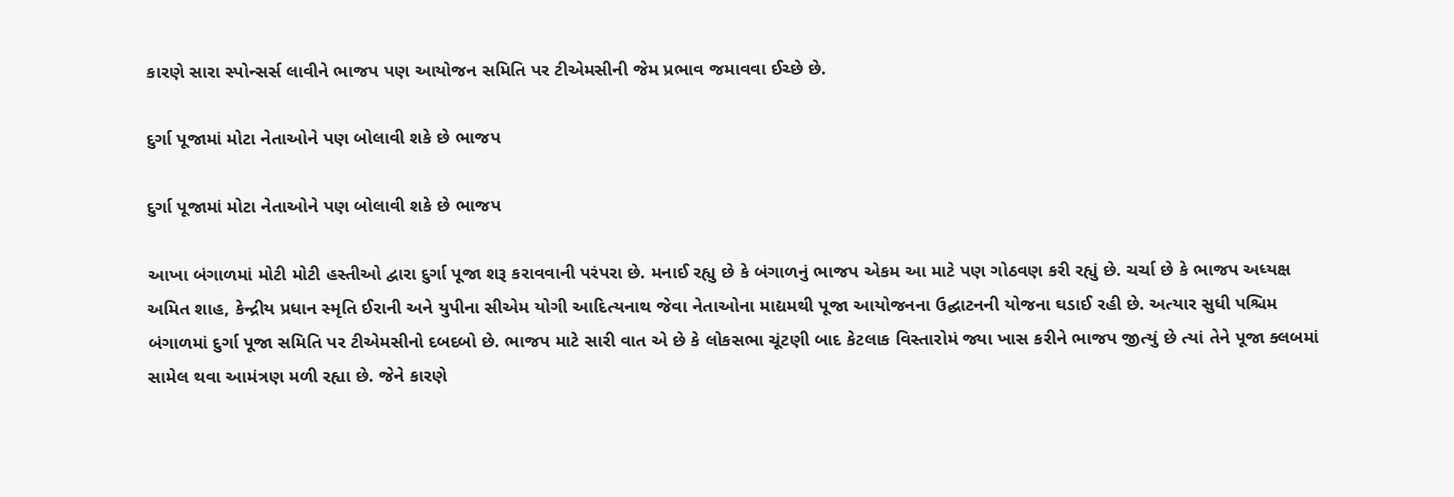કારણે સારા સ્પોન્સર્સ લાવીને ભાજપ પણ આયોજન સમિતિ પર ટીએમસીની જેમ પ્રભાવ જમાવવા ઈચ્છે છે.

દુર્ગા પૂજામાં મોટા નેતાઓને પણ બોલાવી શકે છે ભાજપ

દુર્ગા પૂજામાં મોટા નેતાઓને પણ બોલાવી શકે છે ભાજપ

આખા બંગાળમાં મોટી મોટી હસ્તીઓ દ્વારા દુર્ગા પૂજા શરૂ કરાવવાની પરંપરા છે. મનાઈ રહ્યુ છે કે બંગાળનું ભાજપ એકમ આ માટે પણ ગોઠવણ કરી રહ્યું છે. ચર્ચા છે કે ભાજપ અધ્યક્ષ અમિત શાહ, કેન્દ્રીય પ્રધાન સ્મૃતિ ઈરાની અને યુપીના સીએમ યોગી આદિત્યનાથ જેવા નેતાઓના માદ્યમથી પૂજા આયોજનના ઉદ્ઘાટનની યોજના ઘડાઈ રહી છે. અત્યાર સુધી પશ્ચિમ બંગાળમાં દુર્ગા પૂજા સમિતિ પર ટીએમસીનો દબદબો છે. ભાજપ માટે સારી વાત એ છે કે લોકસભા ચૂંટણી બાદ કેટલાક વિસ્તારોમં જ્યા ખાસ કરીને ભાજપ જીત્યું છે ત્યાં તેને પૂજા ક્લબમાં સામેલ થવા આમંત્રણ મળી રહ્યા છે. જેને કારણે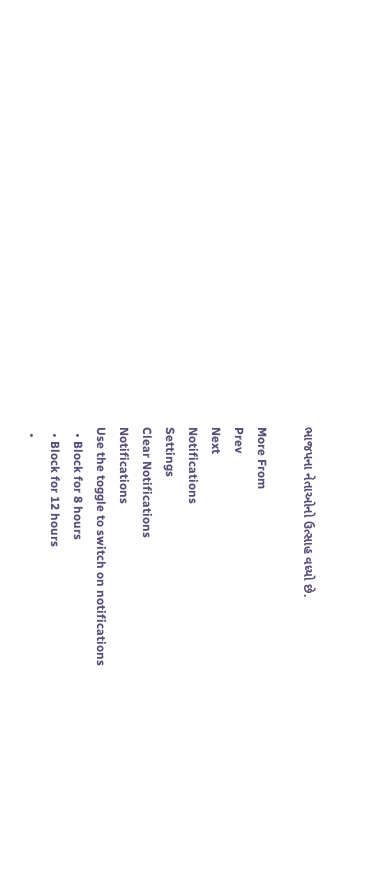ભાજપના નેતાઓનો ઉત્સાહ વધ્યો છે.

More From
Prev
Next
Notifications
Settings
Clear Notifications
Notifications
Use the toggle to switch on notifications
  • Block for 8 hours
  • Block for 12 hours
  •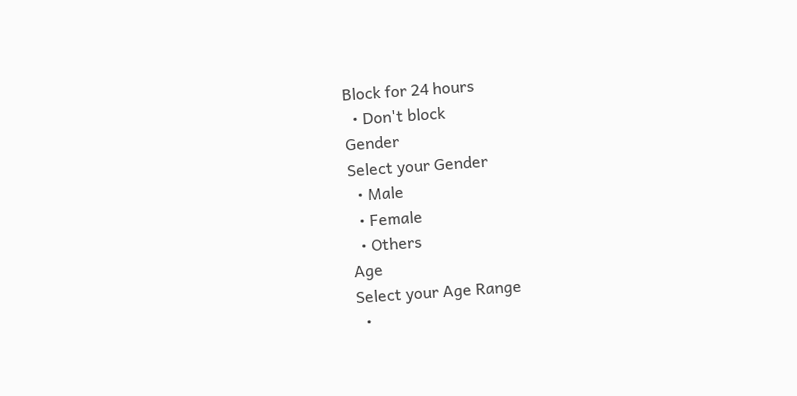Block for 24 hours
  • Don't block
Gender
Select your Gender
  • Male
  • Female
  • Others
Age
Select your Age Range
  •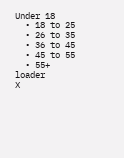Under 18
  • 18 to 25
  • 26 to 35
  • 36 to 45
  • 45 to 55
  • 55+
loader
X